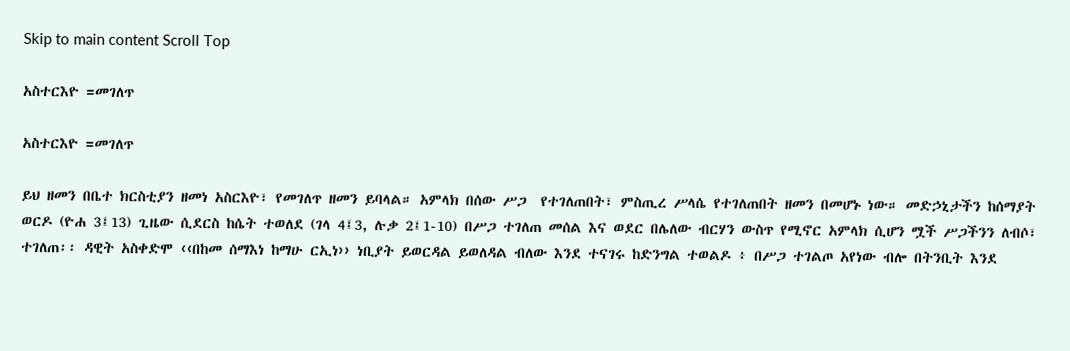Skip to main content Scroll Top

አስተርእዮ =መገለጥ

አስተርእዮ =መገለጥ

ይህ ዘመን በቤተ ክርስቲያን ዘመነ አስርእዮ፣ የመገለጥ ዘመን ይባላል። አምላክ በሰው ሥጋ  የተገለጠበት፣ ምስጢረ ሥላሴ የተገለጠበት ዘመን በመሆኑ ነው። መድኃኒታችን ከሰማያት ወርዶ (ዮሐ 3፤13) ጊዜው ሲደርስ ከሴት ተወለደ (ገላ 4፤3, ሉቃ 2፤1-10) በሥጋ ተገለጠ መሰል እና ወደር በሌለው ብርሃን ውስጥ የሚኖር አምላክ ሲሆን ሟች ሥጋችንን ለብሶ፣ ተገለጠ፡፡ ዳዊት አስቀድሞ ‹‹በከመ ሰማእነ ከማሁ ርኢነ›› ነቢያት ይወርዳል ይወለዳል ብለው እንደ ተናገሩ ከድንግል ተወልዶ ፥ በሥጋ ተገልጦ አየነው ብሎ በትንቢት እንደ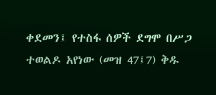ቀደመን፤ የተስፋ ሰዎች ደግሞ በሥጋ ተወልዶ አየነው (መዝ 47፤7) ቅዱ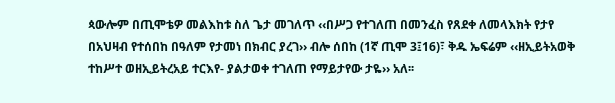ጳውሎም በጢሞቴዎ መልእከቱ ስለ ጌታ መገለጥ ‹‹በሥጋ የተገለጠ በመንፈስ የጸደቀ ለመላእክት የታየ በአህዛብ የተሰበከ በዓለም የታመነ በክብር ያረገ›› ብሎ ሰበከ (1ኛ ጢሞ 3፤16)፣ ቅዱ ኤፍሬም ‹‹ዘኢይትአወቅ ተከሥተ ወዘኢይትረአይ ተርእየ- ያልታወቀ ተገለጠ የማይታየው ታዬ›› አለ፡፡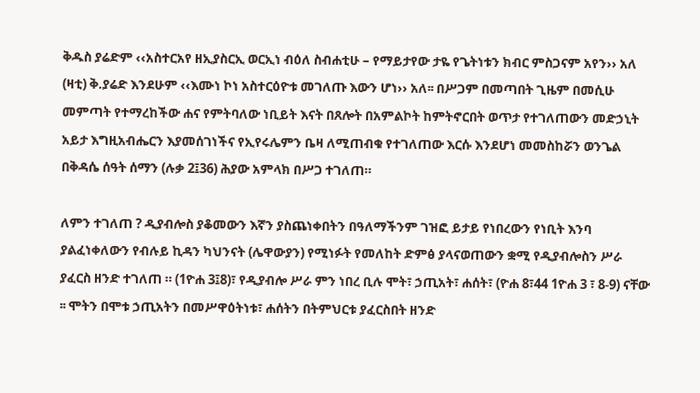ቅዱስ ያሬድም ‹‹አስተርአየ ዘኢያስርኢ ወርኢነ ብዕለ ስብሐቲሁ – የማይታየው ታዬ የጌትነቱን ክብር ምስጋናም አየን›› አለ (ዛቲ) ቅ.ያሬድ እንደሁም ‹‹እሙነ ኮነ አስተርዕዮቱ መገለጡ እውን ሆነ›› አለ፡፡ በሥጋም በመጣበት ጊዜም በመሲሁ መምጣት የተማረከችው ሐና የምትባለው ነቢይት እናት በጸሎት በአምልኮት ከምትኖርበት ወጥታ የተገለጠውን መድኃኒት አይታ እግዚአብሔርን እያመሰገነችና የኢየሩሌምን ቤዛ ለሚጠብቁ የተገለጠው እርሱ እንደሆነ መመስከሯን ወንጌል በቅዳሴ ሰዓት ሰማን (ሉቃ 2፤36) ሕያው አምላክ በሥጋ ተገለጠ።

ለምን ተገለጠ ? ዲያብሎስ ያቆመውን እኛን ያስጨነቀበትን በዓለማችንም ገዝፎ ይታይ የነበረውን የነቢት እንባ ያልፈነቀለውን የብሉይ ኪዳን ካህንናት (ሌዋውያን) የሚነፉት የመለከት ድምፅ ያላናወጠውን ቋሚ የዲያብሎስን ሥራ ያፈርስ ዘንድ ተገለጠ ። (1ዮሐ 3፤8)፣ የዲያብሎ ሥራ ምን ነበረ ቢሉ ሞት፣ ኃጢአት፣ ሐሰት፣ (ዮሐ 8፣44 1ዮሐ 3 ፣ 8-9) ናቸው ፡፡ ሞትን በሞቱ ኃጢአትን በመሥዋዕትነቱ፣ ሐሰትን በትምህርቱ ያፈርስበት ዘንድ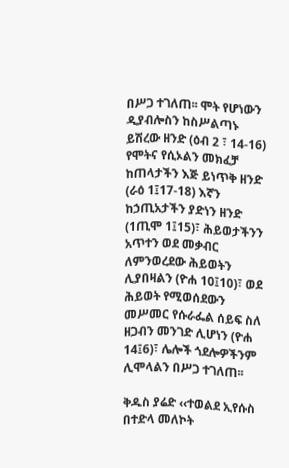በሥጋ ተገለጠ፡፡ ሞት የሆነውን ዲያብሎስን ከስሥልጣኑ ይሽረው ዘንድ (ዕብ 2 ፣ 14-16) የሞትና የሲኦልን መክፈቻ ከጠላታችን እጅ ይነጥቅ ዘንድ (ራዕ 1፤17-18) እኛን ከኃጢአታችን ያድነን ዘንድ (1ጢሞ 1፤15)፣ ሕይወታችንን አጥተን ወደ መቃብር ለምንወረደው ሕይወትን ሊያበዛልን (ዮሐ 10፤10)፣ ወደ ሕይወት የሚወሰደውን መሥመር የሱራፌል ሰይፍ ስለ ዘጋብን መንገድ ሊሆነን (ዮሐ 14፤6)፣ ሌሎች ጎደሎዎችንም ሊሞላልን በሥጋ ተገለጠ፡፡

ቅዱስ ያሬድ ‹‹ተወልደ ኢየሱስ በተድላ መለኮት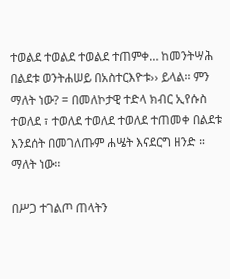ተወልደ ተወልደ ተወልደ ተጠምቀ… ከመንትሣሕ በልደቱ ወንትሐሠይ በአስተርእዮቱ›› ይላል፡፡ ምን ማለት ነው? = በመለኮታዊ ተድላ ክብር ኢየሱስ ተወለደ ፣ ተወለደ ተወለደ ተወለደ ተጠመቀ በልደቱ እንደሰት በመገለጡም ሐሤት እናደርግ ዘንድ ። ማለት ነው፡፡

በሥጋ ተገልጦ ጠላትን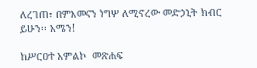ለረገጠ፣ በምእመናን ነግሦ ለሚኖረው መድኃኒት ክብር ይሁን፡፡ አሜን!

ከሥርዐተ አምልኮ  መጽሐፍ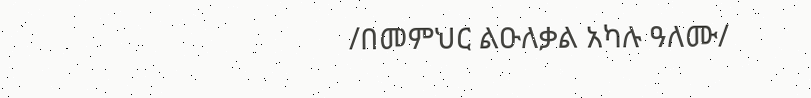/በመምህር ልዑለቃል አካሉ ዓለሙ/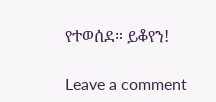የተወሰደ። ይቆየን!

Leave a comment